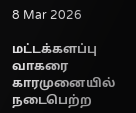8 Mar 2026

மட்டக்களப்பு வாகரை காரமுனையில் நடைபெற்ற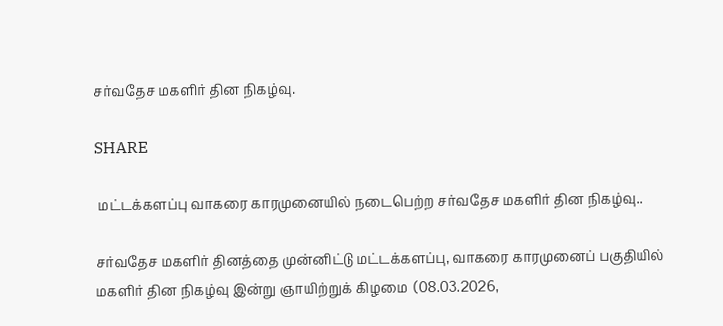சர்வதேச மகளிர் தின நிகழ்வு.

SHARE

 மட்டக்களப்பு வாகரை காரமுனையில் நடைபெற்ற சர்வதேச மகளிர் தின நிகழ்வு..

சர்வதேச மகளிர் தினத்தை முன்னிட்டு மட்டக்களப்பு, வாகரை காரமுனைப் பகுதியில் மகளிர் தின நிகழ்வு இன்று ஞாயிற்றுக் கிழமை  (08.03.2026,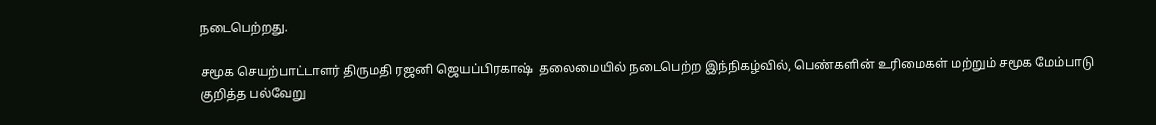நடைபெற்றது.

சமூக செயற்பாட்டாளர் திருமதி ரஜனி ஜெயப்பிரகாஷ்  தலைமையில் நடைபெற்ற இந்நிகழ்வில், பெண்களின் உரிமைகள் மற்றும் சமூக மேம்பாடு குறித்த பல்வேறு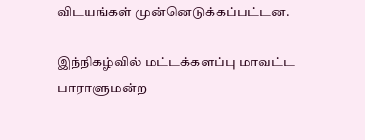விடயங்கள் முன்னெடுக்கப்பட்டன.

இந்நிகழ்வில் மட்டக்களப்பு மாவட்ட  பாராளுமன்ற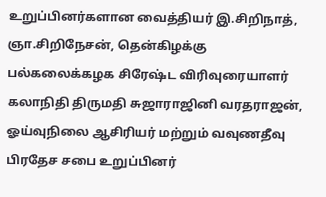உறுப்பினர்களான வைத்தியர் இ.சிறிநாத், ஞா.சிறிநேசன், தென்கிழக்கு பல்கலைக்கழக சிரேஷ்ட விரிவுரையாளர் கலாநிதி திருமதி சுஜாராஜினி வரதராஜன், ஓய்வுநிலை ஆசிரியர் மற்றும் வவுணதீவு பிரதேச சபை உறுப்பினர்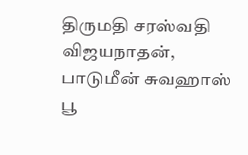திருமதி சரஸ்வதி விஜயநாதன், பாடுமீன் சுவஹாஸ் பூ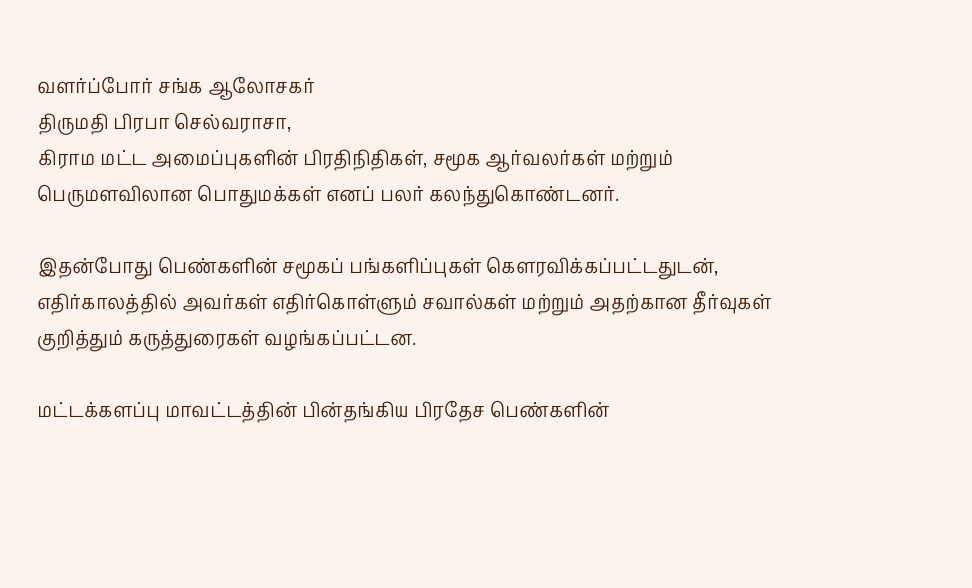வளர்ப்போர் சங்க ஆலோசகர்
திருமதி பிரபா செல்வராசா,
கிராம மட்ட அமைப்புகளின் பிரதிநிதிகள், சமூக ஆர்வலர்கள் மற்றும் பெருமளவிலான பொதுமக்கள் எனப் பலர் கலந்துகொண்டனர்.

இதன்போது பெண்களின் சமூகப் பங்களிப்புகள் கௌரவிக்கப்பட்டதுடன், எதிர்காலத்தில் அவர்கள் எதிர்கொள்ளும் சவால்கள் மற்றும் அதற்கான தீர்வுகள் குறித்தும் கருத்துரைகள் வழங்கப்பட்டன.

மட்டக்களப்பு மாவட்டத்தின் பின்தங்கிய பிரதேச பெண்களின்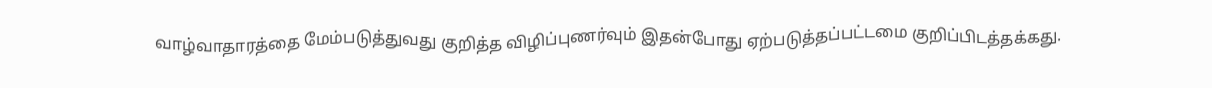வாழ்வாதாரத்தை மேம்படுத்துவது குறித்த விழிப்புணர்வும் இதன்போது ஏற்படுத்தப்பட்டமை குறிப்பிடத்தக்கது.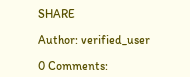SHARE

Author: verified_user

0 Comments: